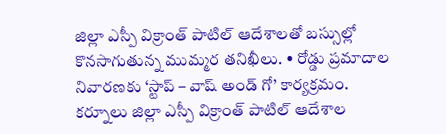జిల్లా ఎస్పీ విక్రాంత్ పాటిల్ ఆదేశాలతో బస్సుల్లో కొనసాగుతున్న ముమ్మర తనిఖీలు. • రోడ్డు ప్రమాదాల నివారణకు ‘స్టాప్ – వాష్ అండ్ గో’ కార్యక్రమం.
కర్నూలు జిల్లా ఎస్పీ విక్రాంత్ పాటిల్ ఆదేశాల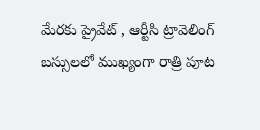మేరకు ప్రైవేట్ , ఆర్టీసి ట్రావెలింగ్ బస్సులలో ముఖ్యంగా రాత్రి పూట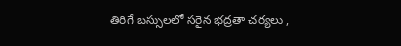తిరిగే బస్సులలో సరైన భద్రతా చర్యలు ,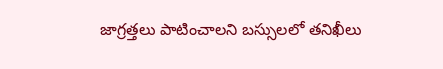జాగ్రత్తలు పాటించాలని బస్సులలో తనిఖీలు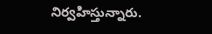నిర్వహిస్తున్నారు.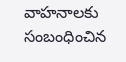వాహనాలకు సంబంధించిన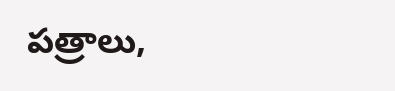పత్రాలు,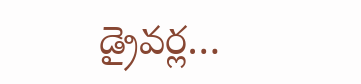డ్రైవర్ల…